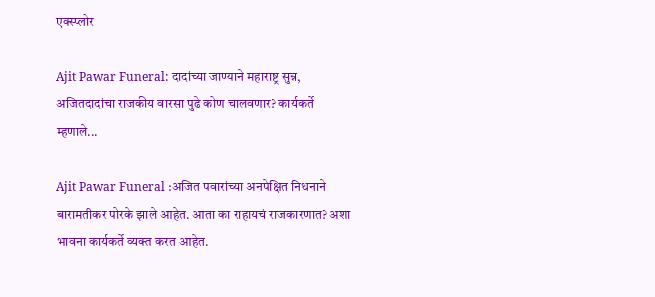एक्स्प्लोर

Ajit Pawar Funeral: दादांच्या जाण्याने महाराष्ट्र सुन्न, अजितदादांचा राजकीय वारसा पुढे कोण चालवणार? कार्यकर्ते म्हणाले...

Ajit Pawar Funeral :अजित पवारांच्या अनपेक्षित निधनाने बारामतीकर पोरके झाले आहेत. आता का राहायचं राजकारणात? अशा भावना कार्यकर्ते व्यक्त करत आहेत.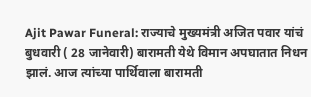Ajit Pawar Funeral: राज्याचे मुख्यमंत्री अजित पवार यांचं बुधवारी ( 28 जानेवारी) बारामती येथे विमान अपघातात निधन झालं. आज त्यांच्या पार्थिवाला बारामती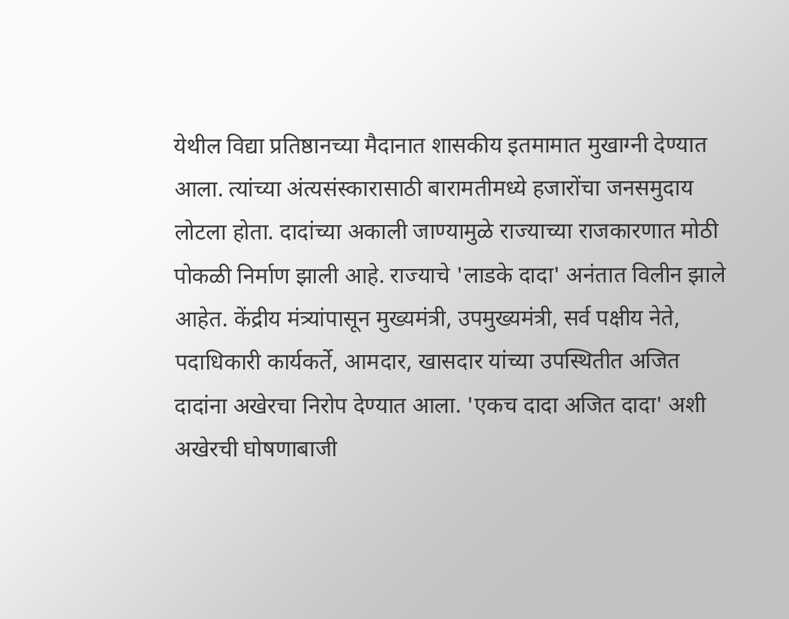येथील विद्या प्रतिष्ठानच्या मैदानात शासकीय इतमामात मुखाग्नी देण्यात आला. त्यांच्या अंत्यसंस्कारासाठी बारामतीमध्ये हजारोंचा जनसमुदाय लोटला होता. दादांच्या अकाली जाण्यामुळे राज्याच्या राजकारणात मोठी पोकळी निर्माण झाली आहे. राज्याचे 'लाडके दादा' अनंतात विलीन झाले आहेत. केंद्रीय मंत्र्यांपासून मुख्यमंत्री, उपमुख्यमंत्री, सर्व पक्षीय नेते, पदाधिकारी कार्यकर्ते, आमदार, खासदार यांच्या उपस्थितीत अजित दादांना अखेरचा निरोप देण्यात आला. 'एकच दादा अजित दादा' अशी अखेरची घोषणाबाजी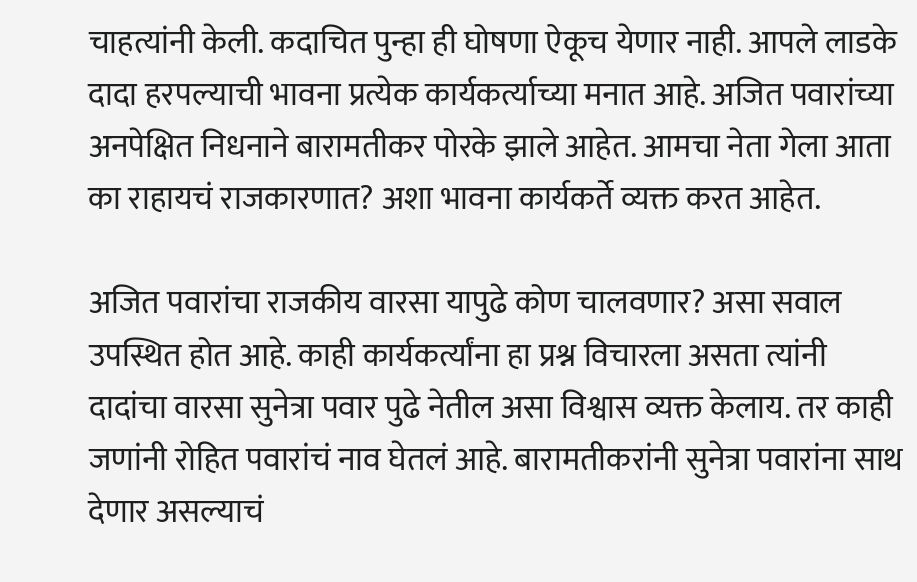चाहत्यांनी केली. कदाचित पुन्हा ही घोषणा ऐकूच येणार नाही. आपले लाडके दादा हरपल्याची भावना प्रत्येक कार्यकर्त्याच्या मनात आहे. अजित पवारांच्या अनपेक्षित निधनाने बारामतीकर पोरके झाले आहेत. आमचा नेता गेला आता का राहायचं राजकारणात? अशा भावना कार्यकर्ते व्यक्त करत आहेत.

अजित पवारांचा राजकीय वारसा यापुढे कोण चालवणार? असा सवाल उपस्थित होत आहे. काही कार्यकर्त्यांना हा प्रश्न विचारला असता त्यांनी दादांचा वारसा सुनेत्रा पवार पुढे नेतील असा विश्वास व्यक्त केलाय. तर काही जणांनी रोहित पवारांचं नाव घेतलं आहे. बारामतीकरांनी सुनेत्रा पवारांना साथ देणार असल्याचं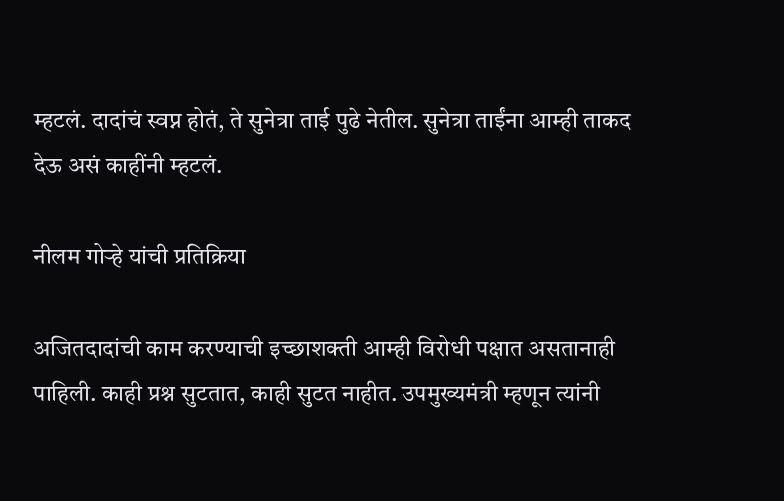म्हटलं. दादांचं स्वप्न होतं, ते सुनेत्रा ताई पुढे नेतील. सुनेत्रा ताईंना आम्ही ताकद देऊ असं काहींनी म्हटलं.

नीलम गोऱ्हे यांची प्रतिक्रिया

अजितदादांची काम करण्याची इच्छाशक्ती आम्ही विरोधी पक्षात असतानाही पाहिली. काही प्रश्न सुटतात, काही सुटत नाहीत. उपमुख्यमंत्री म्हणून त्यांनी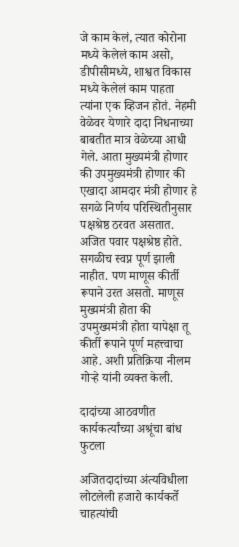जे काम केलं, त्यात कोरोना मध्ये केलेलं काम असो, डीपीसीमध्ये, शाश्वत विकास मध्ये केलेलं काम पाहता त्यांना एक व्हिजन होतं. नेहमी वेळेवर येणारे दादा निधनाच्या बाबतीत मात्र वेळेच्या आधी गेले. आता मुख्यमंत्री होणार की उपमुख्यमंत्री होणार की एखादा आमदार मंत्री होणार हे सगळे निर्णय परिस्थितीनुसार पक्षश्रेष्ठ ठरवत असतात. अजित पवार पक्षश्रेष्ठ होते. सगळीच स्वप्न पूर्ण झाली नाहीत. पण माणूस कीर्ती रूपाने उरत असतो. माणूस मुख्यमंत्री होता की उपमुख्यमंत्री होता यापेक्षा तू कीर्ती रूपाने पूर्ण महत्त्वाचा आहे. अशी प्रतिक्रिया नीलम गोऱ्हे यांनी व्यक्त केली.

दादांच्या आठवणीत कार्यकर्त्यांच्या अश्रूंचा बांध फुटला

अजितदादांच्या अंत्यविधीला लोटलेली हजारो कार्यकर्ते चाहत्यांची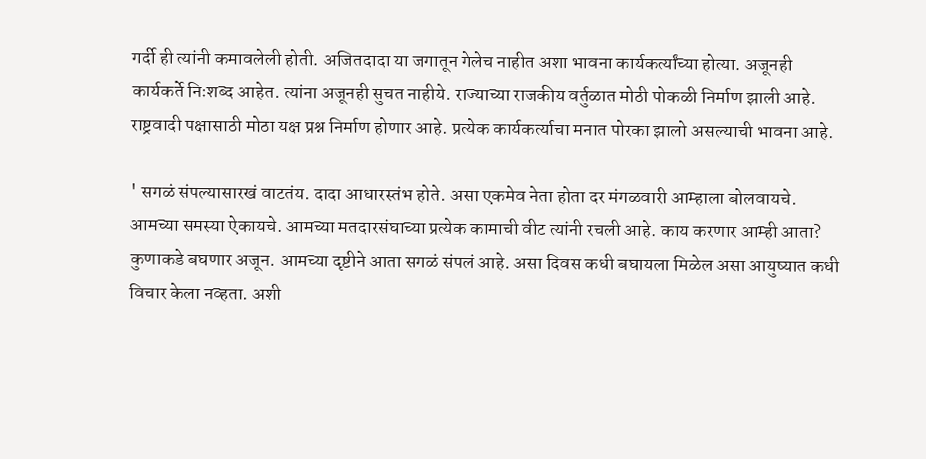गर्दी ही त्यांनी कमावलेली होती. अजितदादा या जगातून गेलेच नाहीत अशा भावना कार्यकर्त्यांच्या होत्या. अजूनही कार्यकर्ते निःशब्द आहेत. त्यांना अजूनही सुचत नाहीये. राज्याच्या राजकीय वर्तुळात मोठी पोकळी निर्माण झाली आहे. राष्ट्रवादी पक्षासाठी मोठा यक्ष प्रश्न निर्माण होणार आहे. प्रत्येक कार्यकर्त्याचा मनात पोरका झालो असल्याची भावना आहे.

' सगळं संपल्यासारखं वाटतंय. दादा आधारस्तंभ होते. असा एकमेव नेता होता दर मंगळवारी आम्हाला बोलवायचे. आमच्या समस्या ऐकायचे. आमच्या मतदारसंघाच्या प्रत्येक कामाची वीट त्यांनी रचली आहे. काय करणार आम्ही आता? कुणाकडे बघणार अजून. आमच्या दृष्टीने आता सगळं संपलं आहे. असा दिवस कधी बघायला मिळेल असा आयुष्यात कधी विचार केला नव्हता. अशी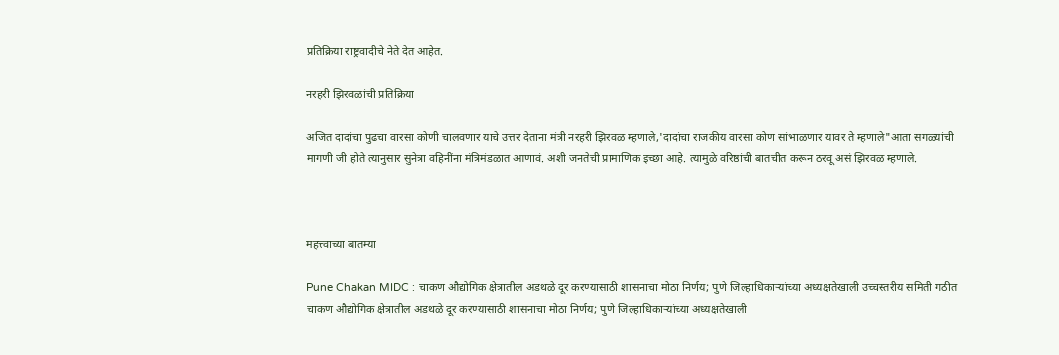प्रतिक्रिया राष्ट्रवादीचे नेते देत आहेत.

नरहरी झिरवळांची प्रतिक्रिया

अजित दादांचा पुढचा वारसा कोणी चालवणार याचे उत्तर देताना मंत्री नरहरी झिरवळ म्हणाले,'दादांचा राजकीय वारसा कोण सांभाळणार यावर ते म्हणाले"आता सगळ्यांची मागणी जी होते त्यानुसार सुनेत्रा वहिनींना मंत्रिमंडळात आणावं. अशी जनतेची प्रामाणिक इच्छा आहे. त्यामुळे वरिष्ठांची बातचीत करून ठरवू असं झिरवळ म्हणाले.



महत्त्वाच्या बातम्या

Pune Chakan MIDC : चाकण औद्योगिक क्षेत्रातील अडथळे दूर करण्यासाठी शासनाचा मोठा निर्णय; पुणे जिल्हाधिकाऱ्यांच्या अध्यक्षतेखाली उच्चस्तरीय समिती गठीत
चाकण औद्योगिक क्षेत्रातील अडथळे दूर करण्यासाठी शासनाचा मोठा निर्णय; पुणे जिल्हाधिकाऱ्यांच्या अध्यक्षतेखाली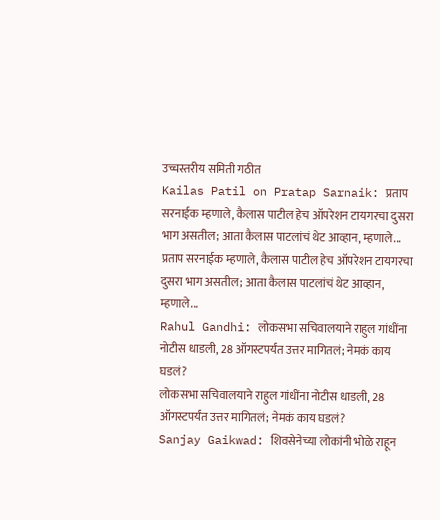उच्चस्तरीय समिती गठीत
Kailas Patil on Pratap Sarnaik: प्रताप सरनाईक म्हणाले, कैलास पाटील हेच ऑपरेशन टायगरचा दुसरा भाग असतील; आता कैलास पाटलांचं थेट आव्हान, म्हणाले...
प्रताप सरनाईक म्हणाले, कैलास पाटील हेच ऑपरेशन टायगरचा दुसरा भाग असतील; आता कैलास पाटलांचं थेट आव्हान, म्हणाले...
Rahul Gandhi: लोकसभा सचिवालयाने राहुल गांधींना नोटीस धाडली, 28 ऑगस्टपर्यंत उत्तर मागितलं; नेमकं काय घडलं?
लोकसभा सचिवालयाने राहुल गांधींना नोटीस धाडली, 28 ऑगस्टपर्यंत उत्तर मागितलं; नेमकं काय घडलं?
Sanjay Gaikwad: शिवसेनेच्या लोकांनी भोळे राहून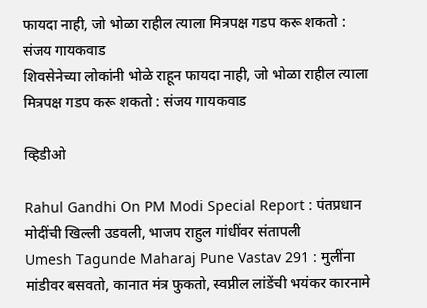फायदा नाही, जो भोळा राहील त्याला मित्रपक्ष गडप करू शकतो : संजय गायकवाड
शिवसेनेच्या लोकांनी भोळे राहून फायदा नाही, जो भोळा राहील त्याला मित्रपक्ष गडप करू शकतो : संजय गायकवाड

व्हिडीओ

Rahul Gandhi On PM Modi Special Report : पंतप्रधान मोदींची खिल्ली उडवली, भाजप राहुल गांधींवर संतापली
Umesh Tagunde Maharaj Pune Vastav 291 : मुलींना मांडीवर बसवतो, कानात मंत्र फुकतो, स्वप्नील लांडेंची भयंकर कारनामे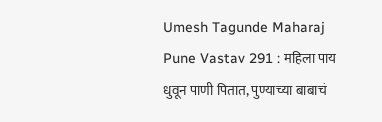Umesh Tagunde Maharaj Pune Vastav 291 : महिला पाय धुवून पाणी पितात, पुण्याच्या बाबाचं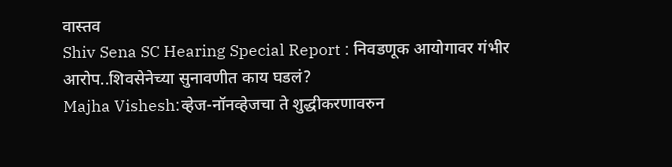वास्तव
Shiv Sena SC Hearing Special Report : निवडणूक आयोगावर गंभीर आरोप..शिवसेनेच्या सुनावणीत काय घडलं?
Majha Vishesh:व्हेज-नॉनव्हेजचा ते शुद्धीकरणावरुन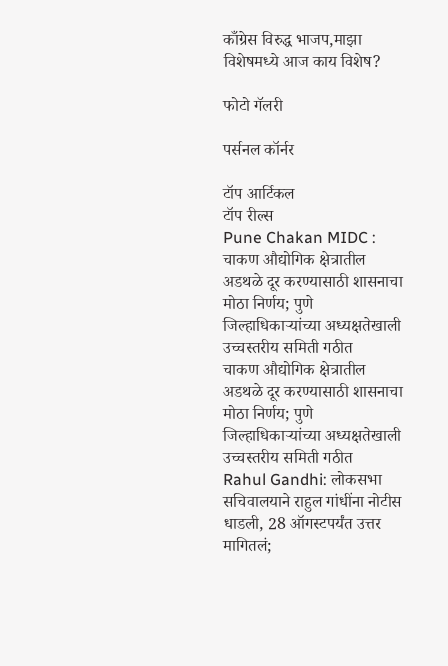काँग्रेस विरुद्ध भाजप,माझा विशेषमध्ये आज काय विशेष?

फोटो गॅलरी

पर्सनल कॉर्नर

टॉप आर्टिकल
टॉप रील्स
Pune Chakan MIDC : चाकण औद्योगिक क्षेत्रातील अडथळे दूर करण्यासाठी शासनाचा मोठा निर्णय; पुणे जिल्हाधिकाऱ्यांच्या अध्यक्षतेखाली उच्चस्तरीय समिती गठीत
चाकण औद्योगिक क्षेत्रातील अडथळे दूर करण्यासाठी शासनाचा मोठा निर्णय; पुणे जिल्हाधिकाऱ्यांच्या अध्यक्षतेखाली उच्चस्तरीय समिती गठीत
Rahul Gandhi: लोकसभा सचिवालयाने राहुल गांधींना नोटीस धाडली, 28 ऑगस्टपर्यंत उत्तर मागितलं;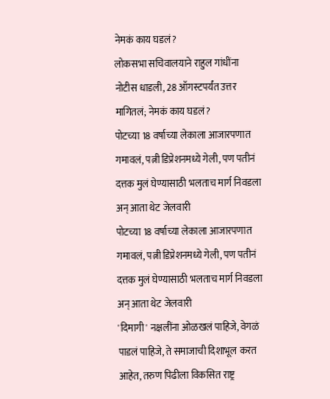नेमकं काय घडलं?
लोकसभा सचिवालयाने राहुल गांधींना नोटीस धाडली, 28 ऑगस्टपर्यंत उत्तर मागितलं; नेमकं काय घडलं?
पोटच्या 18 वर्षाच्या लेकाला आजारपणात गमावलं, पत्नी डिप्रेशनमध्ये गेली, पण पतीनं दत्तक मुलं घेण्यासाठी भलताच मार्ग निवडला अन् आता थेट जेलवारी
पोटच्या 18 वर्षाच्या लेकाला आजारपणात गमावलं, पत्नी डिप्रेशनमध्ये गेली, पण पतीनं दत्तक मुलं घेण्यासाठी भलताच मार्ग निवडला अन् आता थेट जेलवारी
'दिमागी' नक्षलींना ओळखलं पाहिजे, वेगळं पाडलं पाहिजे, ते समाजाची दिशाभूल करत आहेत, तरुण पिढीला विकसित राष्ट्र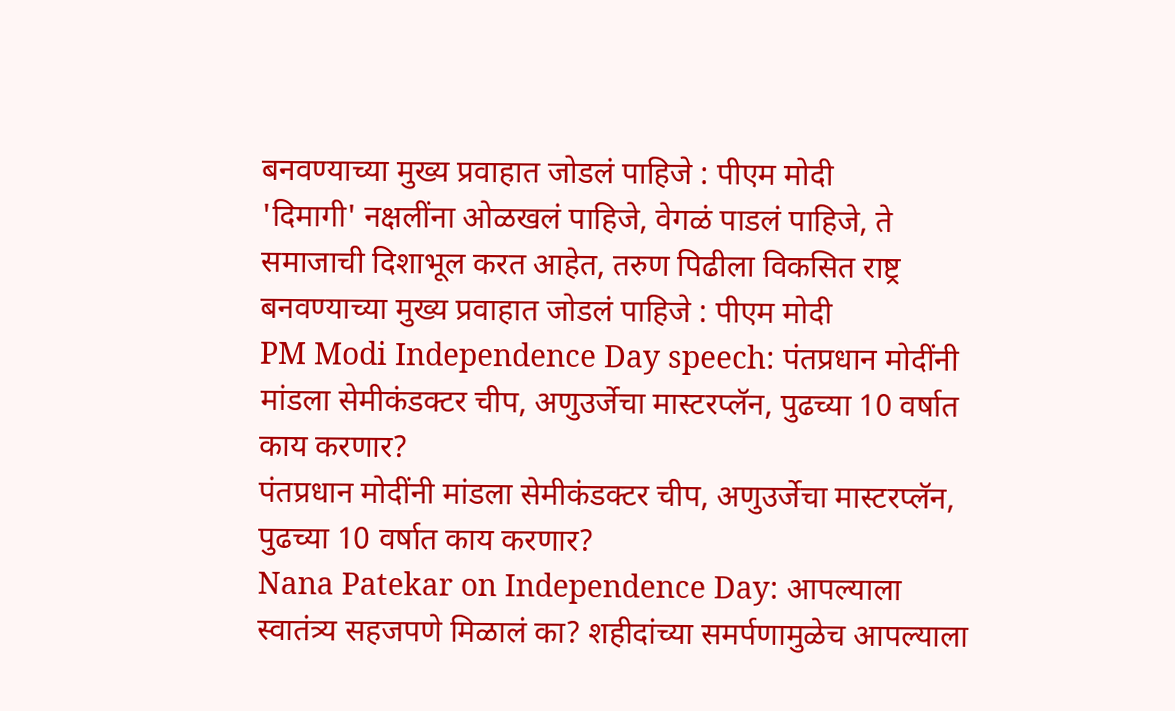बनवण्याच्या मुख्य प्रवाहात जोडलं पाहिजे : पीएम मोदी
'दिमागी' नक्षलींना ओळखलं पाहिजे, वेगळं पाडलं पाहिजे, ते समाजाची दिशाभूल करत आहेत, तरुण पिढीला विकसित राष्ट्र बनवण्याच्या मुख्य प्रवाहात जोडलं पाहिजे : पीएम मोदी
PM Modi Independence Day speech: पंतप्रधान मोदींनी मांडला सेमीकंडक्टर चीप, अणुउर्जेचा मास्टरप्लॅन, पुढच्या 10 वर्षात काय करणार?
पंतप्रधान मोदींनी मांडला सेमीकंडक्टर चीप, अणुउर्जेचा मास्टरप्लॅन, पुढच्या 10 वर्षात काय करणार?
Nana Patekar on Independence Day: आपल्याला स्वातंत्र्य सहजपणे मिळालं का? शहीदांच्या समर्पणामुळेच आपल्याला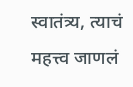स्वातंत्र्य, त्याचं महत्त्व जाणलं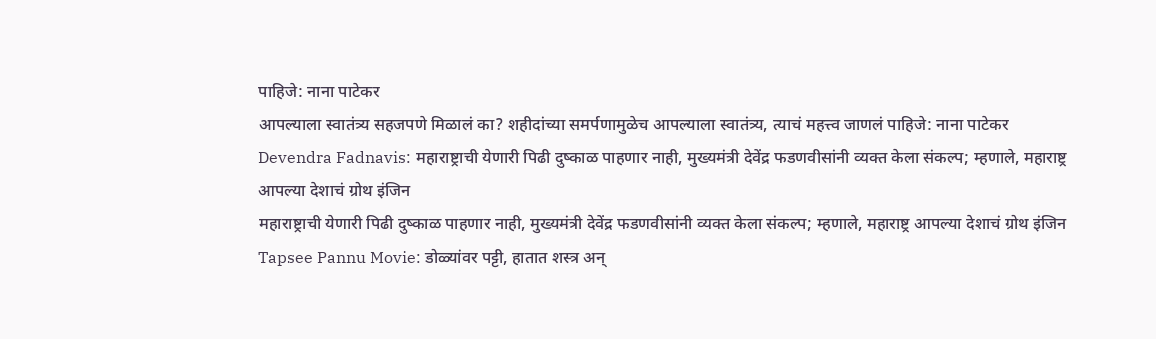पाहिजे: नाना पाटेकर
आपल्याला स्वातंत्र्य सहजपणे मिळालं का? शहीदांच्या समर्पणामुळेच आपल्याला स्वातंत्र्य, त्याचं महत्त्व जाणलं पाहिजे: नाना पाटेकर
Devendra Fadnavis: महाराष्ट्राची येणारी पिढी दुष्काळ पाहणार नाही, मुख्यमंत्री देवेंद्र फडणवीसांनी व्यक्त केला संकल्प; म्हणाले, महाराष्ट्र आपल्या देशाचं ग्रोथ इंजिन
महाराष्ट्राची येणारी पिढी दुष्काळ पाहणार नाही, मुख्यमंत्री देवेंद्र फडणवीसांनी व्यक्त केला संकल्प; म्हणाले, महाराष्ट्र आपल्या देशाचं ग्रोथ इंजिन
Tapsee Pannu Movie: डोळ्यांवर पट्टी, हातात शस्त्र अन्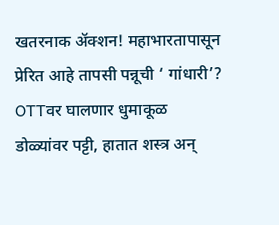खतरनाक अ‍ॅक्शन! महाभारतापासून प्रेरित आहे तापसी पन्नूची ‘ गांधारी’? OTTवर घालणार धुमाकूळ
डोळ्यांवर पट्टी, हातात शस्त्र अन्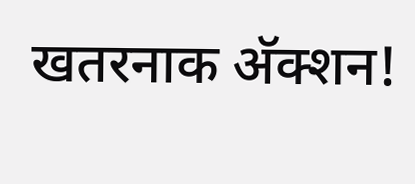खतरनाक अ‍ॅक्शन!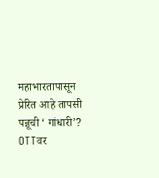महाभारतापासून प्रेरित आहे तापसी पन्नूची ‘ गांधारी’? OTTवर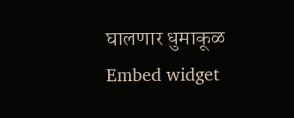घालणार धुमाकूळ
Embed widget